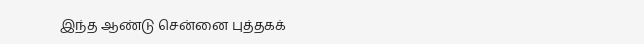இந்த ஆண்டு சென்னை புத்தகக்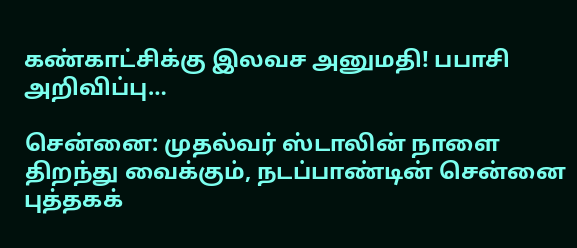கண்காட்சிக்கு இலவச அனுமதி! பபாசி அறிவிப்பு…

சென்னை: முதல்வர் ஸ்டாலின் நாளை திறந்து வைக்கும், நடப்பாண்டின் சென்னை புத்தகக்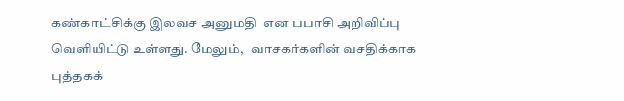கண்காட்சிக்கு இலவச அனுமதி  என பபாசி அறிவிப்பு வெளியிட்டு உள்ளது. மேலும்,   வாசகர்களின் வசதிக்காக புத்தகக்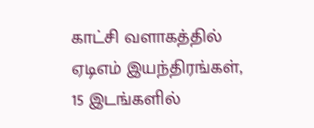காட்சி வளாகத்தில் ஏடிஎம் இயந்திரங்கள், 15 இடங்களில்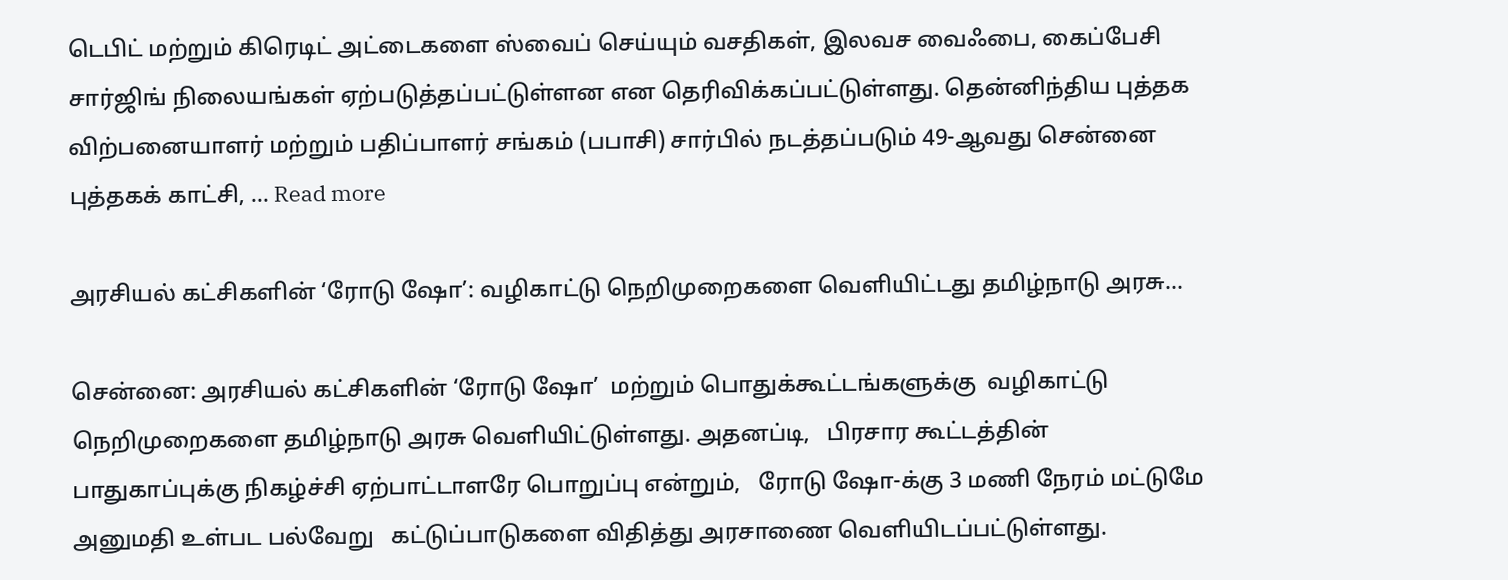டெபிட் மற்றும் கிரெடிட் அட்டைகளை ஸ்வைப் செய்யும் வசதிகள், இலவச வைஃபை, கைப்பேசி சார்ஜிங் நிலையங்கள் ஏற்படுத்தப்பட்டுள்ளன என தெரிவிக்கப்பட்டுள்ளது. தென்னிந்திய புத்தக விற்பனையாளர் மற்றும் பதிப்பாளர் சங்கம் (பபாசி) சார்பில் நடத்தப்படும் 49-ஆவது சென்னை புத்தகக் காட்சி, … Read more

அரசியல் கட்சிகளின் ‘ரோடு ஷோ’: வழிகாட்டு நெறிமுறைகளை வெளியிட்டது தமிழ்நாடு அரசு…

சென்னை: அரசியல் கட்சிகளின் ‘ரோடு ஷோ’  மற்றும் பொதுக்கூட்டங்களுக்கு  வழிகாட்டு நெறிமுறைகளை தமிழ்நாடு அரசு வெளியிட்டுள்ளது. அதனப்டி,   பிரசார கூட்டத்தின் பாதுகாப்புக்கு நிகழ்ச்சி ஏற்பாட்டாளரே பொறுப்பு என்றும்,   ரோடு ஷோ-க்கு 3 மணி நேரம் மட்டுமே அனுமதி உள்பட பல்வேறு   கட்டுப்பாடுகளை விதித்து அரசாணை வெளியிடப்பட்டுள்ளது.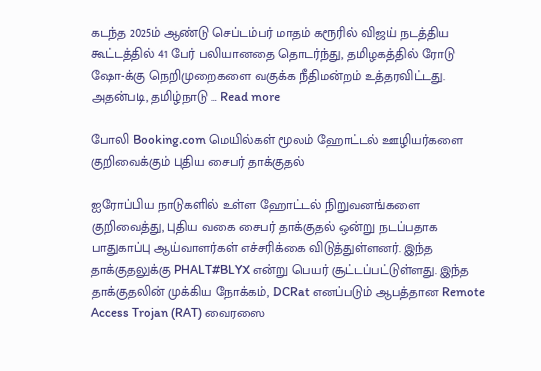கடந்த 2025ம் ஆண்டு செப்டம்பர் மாதம் கரூரில் விஜய் நடத்திய கூட்டத்தில் 41 பேர் பலியானதை தொடர்ந்து, தமிழகத்தில் ரோடு ஷோ-க்கு நெறிமுறைகளை வகுக்க நீதிமன்றம் உத்தரவிட்டது. அதன்படி, தமிழ்நாடு … Read more

போலி Booking.com மெயில்கள் மூலம் ஹோட்டல் ஊழியர்களை குறிவைக்கும் புதிய சைபர் தாக்குதல்

ஐரோப்பிய நாடுகளில் உள்ள ஹோட்டல் நிறுவனங்களை குறிவைத்து, புதிய வகை சைபர் தாக்குதல் ஒன்று நடப்பதாக பாதுகாப்பு ஆய்வாளர்கள் எச்சரிக்கை விடுத்துள்ளனர். இந்த தாக்குதலுக்கு PHALT#BLYX என்று பெயர் சூட்டப்பட்டுள்ளது. இந்த தாக்குதலின் முக்கிய நோக்கம், DCRat எனப்படும் ஆபத்தான Remote Access Trojan (RAT) வைரஸை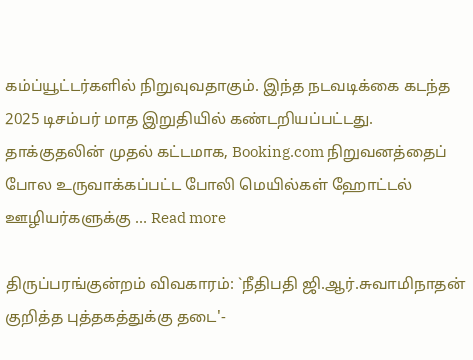கம்ப்யூட்டர்களில் நிறுவுவதாகும். இந்த நடவடிக்கை கடந்த 2025 டிசம்பர் மாத இறுதியில் கண்டறியப்பட்டது. தாக்குதலின் முதல் கட்டமாக, Booking.com நிறுவனத்தைப் போல உருவாக்கப்பட்ட போலி மெயில்கள் ஹோட்டல் ஊழியர்களுக்கு … Read more

திருப்பரங்குன்றம் விவகாரம்: `நீதிபதி ஜி.ஆர்.சுவாமிநாதன் குறித்த புத்தகத்துக்கு தடை'-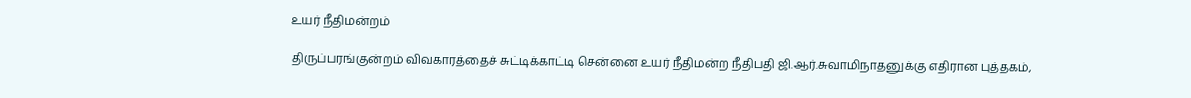உயர் நீதிமன்றம்

திருப்பரங்குன்றம் விவகாரத்தைச் சுட்டிக்காட்டி சென்னை உயர் நீதிமன்ற நீதிபதி ஜி.ஆர்.சுவாமிநாதனுக்கு எதிரான புத்தகம்,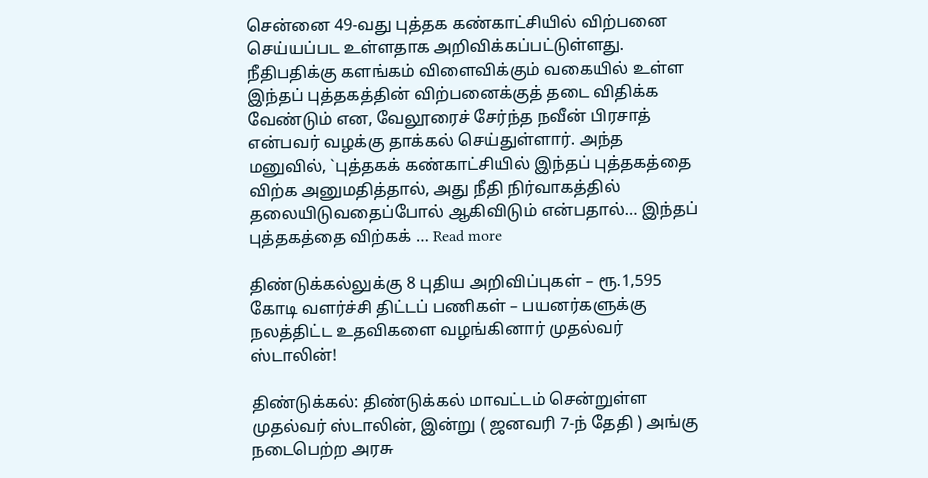சென்னை 49-வது புத்தக கண்காட்சியில் விற்பனை செய்யப்பட உள்ளதாக அறிவிக்கப்பட்டுள்ளது. நீதிபதிக்கு களங்கம் விளைவிக்கும் வகையில் உள்ள இந்தப் புத்தகத்தின் விற்பனைக்குத் தடை விதிக்க வேண்டும் என, வேலூரைச் சேர்ந்த நவீன் பிரசாத் என்பவர் வழக்கு தாக்கல் செய்துள்ளார். அந்த மனுவில், `புத்தகக் கண்காட்சியில் இந்தப் புத்தகத்தை விற்க அனுமதித்தால், அது நீதி நிர்வாகத்தில் தலையிடுவதைப்போல் ஆகிவிடும் என்பதால்… இந்தப் புத்தகத்தை விற்கக் … Read more

திண்டுக்கல்லுக்கு 8 புதிய அறிவிப்புகள் – ரூ.1,595 கோடி வளர்ச்சி திட்டப் பணிகள் – பயனர்களுக்கு நலத்திட்ட உதவிகளை வழங்கினார் முதல்வர் ஸ்டாலின்!

திண்டுக்கல்: திண்டுக்கல் மாவட்டம் சென்றுள்ள முதல்வர் ஸ்டாலின், இன்று ( ஜனவரி 7-ந் தேதி ) அங்கு நடைபெற்ற அரசு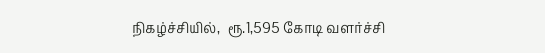நிகழ்ச்சியில்,  ரூ.1,595 கோடி வளர்ச்சி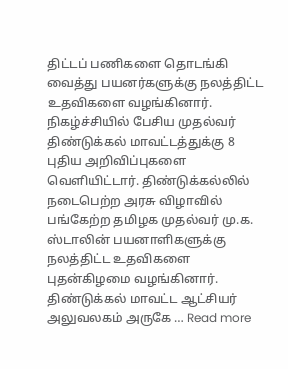திட்டப் பணிகளை தொடங்கி வைத்து பயனர்களுக்கு நலத்திட்ட உதவிகளை வழங்கினார். நிகழ்ச்சியில் பேசிய முதல்வர் திண்டுக்கல் மாவட்டத்துக்கு 8 புதிய அறிவிப்புகளை வெளியிட்டார். திண்டுக்கல்லில் நடைபெற்ற அரசு விழாவில் பங்கேற்ற தமிழக முதல்வர் மு.க. ஸ்டாலின் பயனாளிகளுக்கு நலத்திட்ட உதவிகளை புதன்கிழமை வழங்கினார். திண்டுக்கல் மாவட்ட ஆட்சியர் அலுவலகம் அருகே … Read more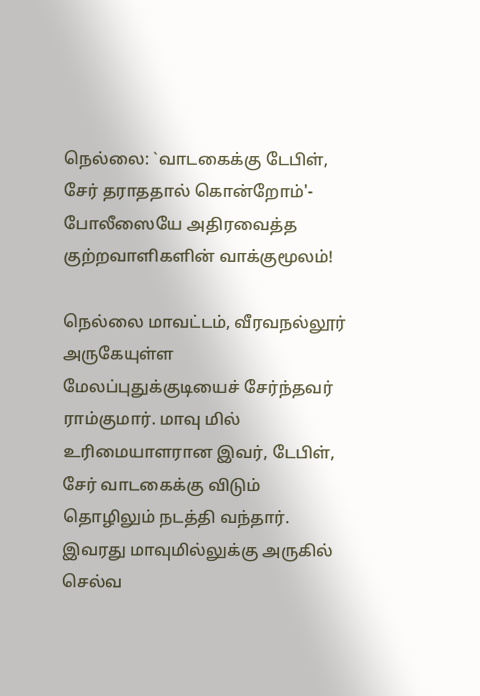நெல்லை: `வாடகைக்கு டேபிள், சேர் தராததால் கொன்றோம்'- போலீஸையே அதிரவைத்த குற்றவாளிகளின் வாக்குமூலம்!

நெல்லை மாவட்டம், வீரவநல்லூர் அருகேயுள்ள மேலப்புதுக்குடியைச் சேர்ந்தவர் ராம்குமார். மாவு மில் உரிமையாளரான இவர், டேபிள், சேர் வாடகைக்கு விடும் தொழிலும் நடத்தி வந்தார். இவரது மாவுமில்லுக்கு அருகில் செல்வ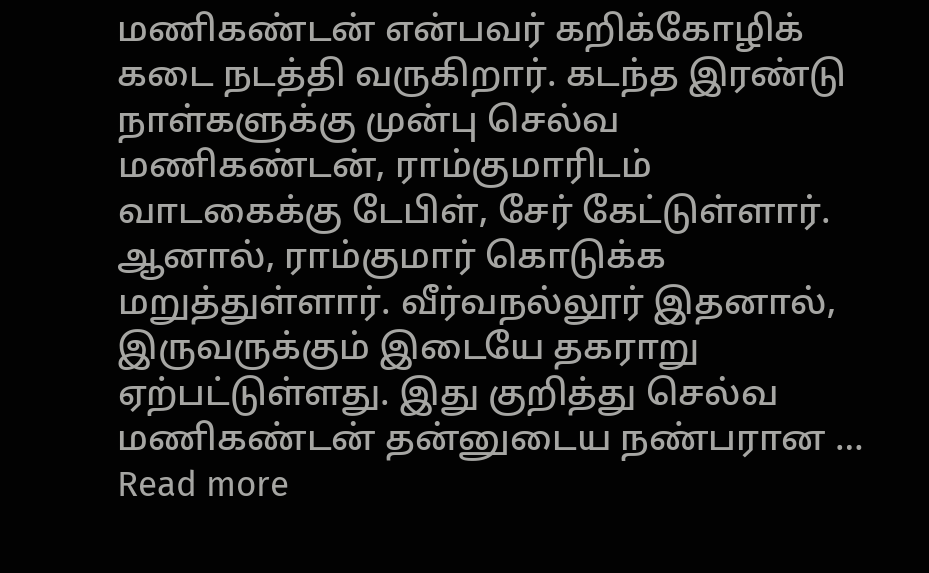மணிகண்டன் என்பவர் கறிக்கோழிக் கடை நடத்தி வருகிறார். கடந்த இரண்டு நாள்களுக்கு முன்பு செல்வ மணிகண்டன், ராம்குமாரிடம் வாடகைக்கு டேபிள், சேர் கேட்டுள்ளார். ஆனால், ராம்குமார் கொடுக்க மறுத்துள்ளார். வீர்வநல்லூர் இதனால், இருவருக்கும் இடையே தகராறு ஏற்பட்டுள்ளது. இது குறித்து செல்வ மணிகண்டன் தன்னுடைய நண்பரான … Read more